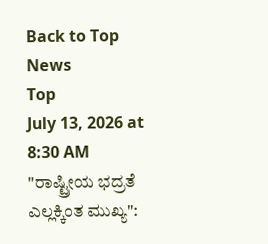Back to Top News
Top
July 13, 2026 at 8:30 AM
"ರಾಷ್ಟ್ರೀಯ ಭದ್ರತೆ ಎಲ್ಲಕ್ಕಿಂತ ಮುಖ್ಯ":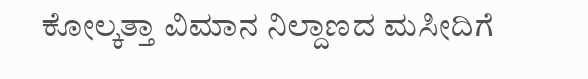ಕೋಲ್ಕತ್ತಾ ವಿಮಾನ ನಿಲ್ದಾಣದ ಮಸೀದಿಗೆ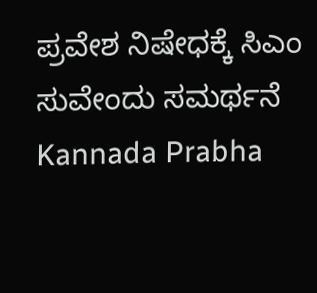ಪ್ರವೇಶ ನಿಷೇಧಕ್ಕೆ ಸಿಎಂ ಸುವೇಂದು ಸಮರ್ಥನೆ
Kannada Prabha